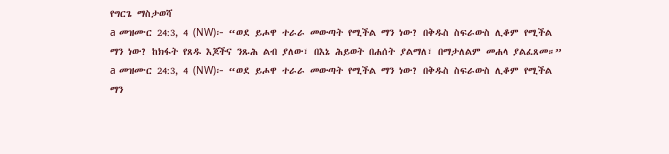የግርጌ ማስታወሻ
a መዝሙር 24:3, 4 (NW)፦ “ወደ ይሖዋ ተራራ መውጣት የሚችል ማን ነው? በቅዱስ ስፍራውስ ሊቆም የሚችል ማን ነው? ከክፋት የጸዱ እጆችና ንጹሕ ልብ ያለው፣ በእኔ ሕይወት በሐሰት ያልማለ፣ በማታለልም መሐላ ያልፈጸመ።”
a መዝሙር 24:3, 4 (NW)፦ “ወደ ይሖዋ ተራራ መውጣት የሚችል ማን ነው? በቅዱስ ስፍራውስ ሊቆም የሚችል ማን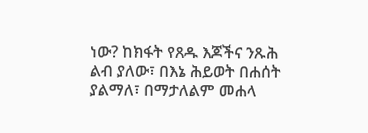ነው? ከክፋት የጸዱ እጆችና ንጹሕ ልብ ያለው፣ በእኔ ሕይወት በሐሰት ያልማለ፣ በማታለልም መሐላ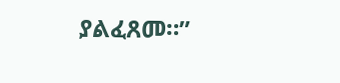ያልፈጸመ።”